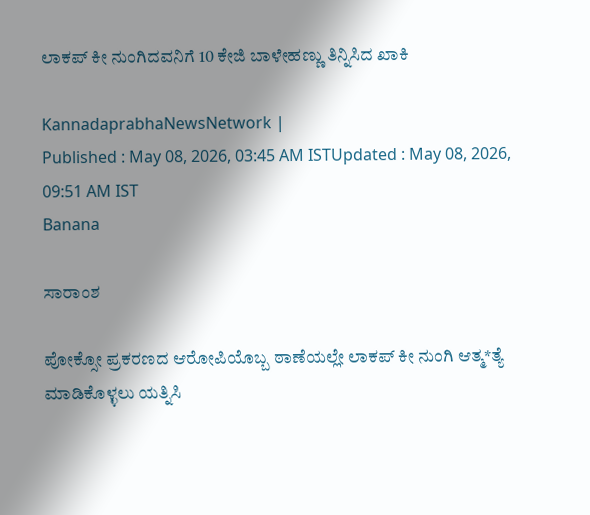ಲಾಕಪ್‌ ಕೀ ನುಂಗಿದವನಿಗೆ 10 ಕೇಜಿ ಬಾಳೇಹಣ್ಣು ತಿನ್ನಿಸಿದ ಖಾಕಿ

KannadaprabhaNewsNetwork |
Published : May 08, 2026, 03:45 AM ISTUpdated : May 08, 2026, 09:51 AM IST
Banana

ಸಾರಾಂಶ

ಪೋಕ್ಸೋ ಪ್ರಕರಣದ ಆರೋಪಿಯೊಬ್ಬ ಠಾಣೆಯಲ್ಲೇ ಲಾಕಪ್‌ ಕೀ ನುಂಗಿ ಆತ್ಮ*ತ್ಯೆ ಮಾಡಿಕೊಳ್ಳಲು ಯತ್ನಿಸಿ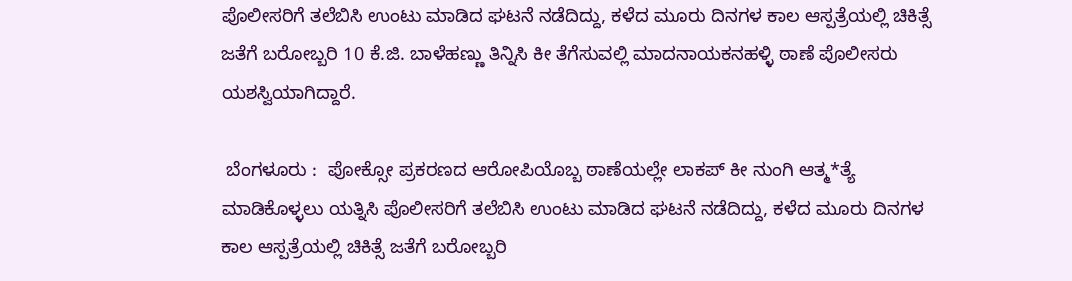ಪೊಲೀಸರಿಗೆ ತಲೆಬಿಸಿ ಉಂಟು ಮಾಡಿದ ಘಟನೆ ನಡೆದಿದ್ದು, ಕಳೆದ ಮೂರು ದಿನಗಳ ಕಾಲ ಆಸ್ಪತ್ರೆಯಲ್ಲಿ ಚಿಕಿತ್ಸೆ ಜತೆಗೆ ಬರೋಬ್ಬರಿ 10 ಕೆ.ಜಿ. ಬಾಳೆಹಣ್ಣು ತಿನ್ನಿಸಿ ಕೀ ತೆಗೆಸುವಲ್ಲಿ ಮಾದನಾಯಕನಹಳ್ಳಿ ಠಾಣೆ ಪೊಲೀಸರು ಯಶಸ್ವಿಯಾಗಿದ್ದಾರೆ.

 ಬೆಂಗಳೂರು :  ಪೋಕ್ಸೋ ಪ್ರಕರಣದ ಆರೋಪಿಯೊಬ್ಬ ಠಾಣೆಯಲ್ಲೇ ಲಾಕಪ್‌ ಕೀ ನುಂಗಿ ಆತ್ಮ*ತ್ಯೆ ಮಾಡಿಕೊಳ್ಳಲು ಯತ್ನಿಸಿ ಪೊಲೀಸರಿಗೆ ತಲೆಬಿಸಿ ಉಂಟು ಮಾಡಿದ ಘಟನೆ ನಡೆದಿದ್ದು, ಕಳೆದ ಮೂರು ದಿನಗಳ ಕಾಲ ಆಸ್ಪತ್ರೆಯಲ್ಲಿ ಚಿಕಿತ್ಸೆ ಜತೆಗೆ ಬರೋಬ್ಬರಿ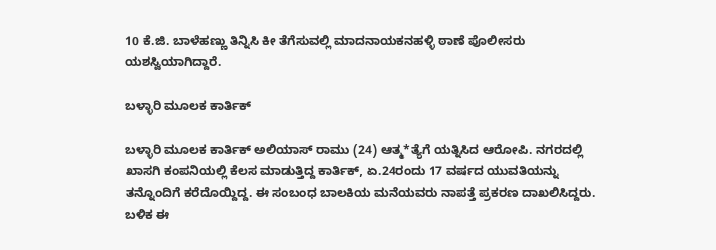10 ಕೆ.ಜಿ. ಬಾಳೆಹಣ್ಣು ತಿನ್ನಿಸಿ ಕೀ ತೆಗೆಸುವಲ್ಲಿ ಮಾದನಾಯಕನಹಳ್ಳಿ ಠಾಣೆ ಪೊಲೀಸರು ಯಶಸ್ವಿಯಾಗಿದ್ದಾರೆ.

ಬಳ್ಳಾರಿ ಮೂಲಕ ಕಾರ್ತಿಕ್

ಬಳ್ಳಾರಿ ಮೂಲಕ ಕಾರ್ತಿಕ್ ಅಲಿಯಾಸ್ ರಾಮು (24) ಆತ್ಮ*ತ್ಯೆಗೆ ಯತ್ನಿಸಿದ ಆರೋಪಿ. ನಗರದಲ್ಲಿ ಖಾಸಗಿ ಕಂಪನಿಯಲ್ಲಿ ಕೆಲಸ ಮಾಡುತ್ತಿದ್ದ ಕಾರ್ತಿಕ್, ಏ.24ರಂದು 17 ವರ್ಷದ ಯುವತಿಯನ್ನು ತನ್ನೊಂದಿಗೆ ಕರೆದೊಯ್ದಿದ್ದ. ಈ ಸಂಬಂಧ ಬಾಲಕಿಯ ಮನೆಯವರು ನಾಪತ್ತೆ ಪ್ರಕರಣ ದಾಖಲಿಸಿದ್ದರು. ಬಳಿಕ ಈ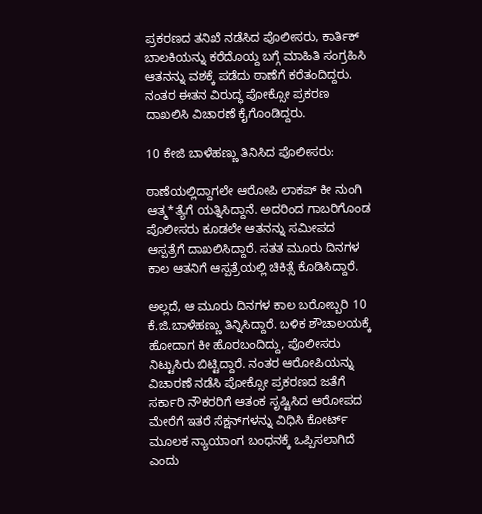ಪ್ರಕರಣದ ತನಿಖೆ ನಡೆಸಿದ ಪೊಲೀಸರು, ಕಾರ್ತಿಕ್ ಬಾಲಕಿಯನ್ನು ಕರೆದೊಯ್ದ ಬಗ್ಗೆ ಮಾಹಿತಿ ಸಂಗ್ರಹಿಸಿ ಆತನನ್ನು ವಶಕ್ಕೆ ಪಡೆದು ಠಾಣೆಗೆ ಕರೆತಂದಿದ್ದರು. ನಂತರ ಈತನ ವಿರುದ್ಧ ಪೋಕ್ಸೋ ಪ್ರಕರಣ ದಾಖಲಿಸಿ ವಿಚಾರಣೆ ಕೈಗೊಂಡಿದ್ದರು.

10 ಕೇಜಿ ಬಾಳೆಹಣ್ಣು ತಿನಿಸಿದ ಪೊಲೀಸರು:

ಠಾಣೆಯಲ್ಲಿದ್ದಾಗಲೇ ಆರೋಪಿ ಲಾಕಪ್‌ ಕೀ ನುಂಗಿ ಆತ್ಮ*ತ್ಯೆಗೆ ಯತ್ನಿಸಿದ್ದಾನೆ. ಅದರಿಂದ ಗಾಬರಿಗೊಂಡ ಪೊಲೀಸರು ಕೂಡಲೇ ಆತನನ್ನು ಸಮೀಪದ ಆಸ್ಪತ್ರೆಗೆ ದಾಖಲಿಸಿದ್ದಾರೆ. ಸತತ ಮೂರು ದಿನಗಳ ಕಾಲ ಆತನಿಗೆ ಆಸ್ಪತ್ರೆಯಲ್ಲಿ ಚಿಕಿತ್ಸೆ ಕೊಡಿಸಿದ್ದಾರೆ.

ಅಲ್ಲದೆ, ಆ ಮೂರು ದಿನಗಳ ಕಾಲ ಬರೋಬ್ಬರಿ 10 ಕೆ.ಜಿ.ಬಾಳೆಹಣ್ಣು ತಿನ್ನಿಸಿದ್ದಾರೆ. ಬಳಿಕ ಶೌಚಾಲಯಕ್ಕೆ ಹೋದಾಗ ಕೀ ಹೊರಬಂದಿದ್ದು, ಪೊಲೀಸರು ನಿಟ್ಟುಸಿರು ಬಿಟ್ಟಿದ್ದಾರೆ. ನಂತರ ಆರೋಪಿಯನ್ನು ವಿಚಾರಣೆ ನಡೆಸಿ ಪೋಕ್ಸೋ ಪ್ರಕರಣದ ಜತೆಗೆ ಸರ್ಕಾರಿ ನೌಕರರಿಗೆ ಆತಂಕ ಸೃಷ್ಟಿಸಿದ ಆರೋಪದ ಮೇರೆಗೆ ಇತರೆ ಸೆಕ್ಷನ್‌ಗಳನ್ನು ವಿಧಿಸಿ ಕೋರ್ಟ್‌ ಮೂಲಕ ನ್ಯಾಯಾಂಗ ಬಂಧನಕ್ಕೆ ಒಪ್ಪಿಸಲಾಗಿದೆ ಎಂದು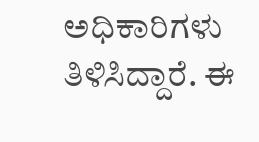ಅಧಿಕಾರಿಗಳು ತಿಳಿಸಿದ್ದಾರೆ. ಈ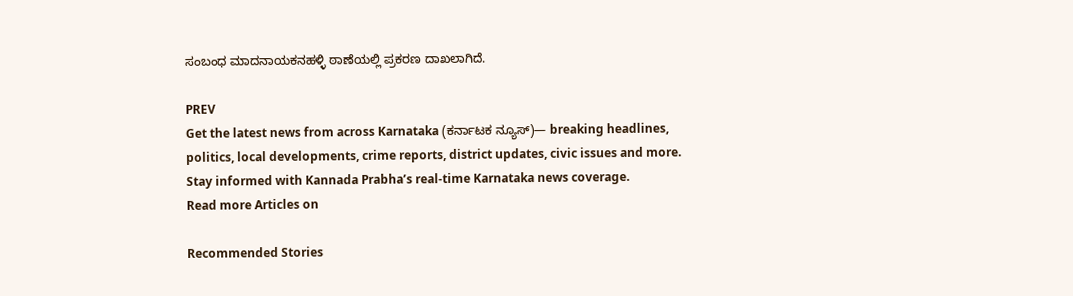ಸಂಬಂಧ ಮಾದನಾಯಕನಹಳ್ಳಿ ಠಾಣೆಯಲ್ಲಿ ಪ್ರಕರಣ ದಾಖಲಾಗಿದೆ.

PREV
Get the latest news from across Karnataka (ಕರ್ನಾಟಕ ನ್ಯೂಸ್)— breaking headlines, politics, local developments, crime reports, district updates, civic issues and more. Stay informed with Kannada Prabha’s real‑time Karnataka news coverage.
Read more Articles on

Recommended Stories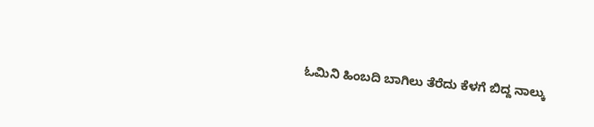ಓಮಿನಿ ಹಿಂಬದಿ ಬಾಗಿಲು ತೆರೆದು ಕೆಳಗೆ ಬಿದ್ದ ನಾಲ್ಕು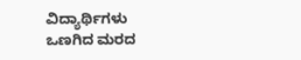ವಿದ್ಯಾರ್ಥಿಗಳು
ಒಣಗಿದ ಮರದ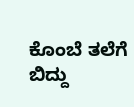ಕೊಂಬೆ ತಲೆಗೆ ಬಿದ್ದು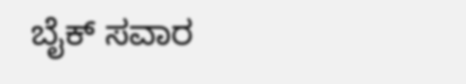ಬೈಕ್‌ ಸವಾರ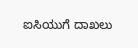ಐಸಿಯುಗೆ ದಾಖಲು